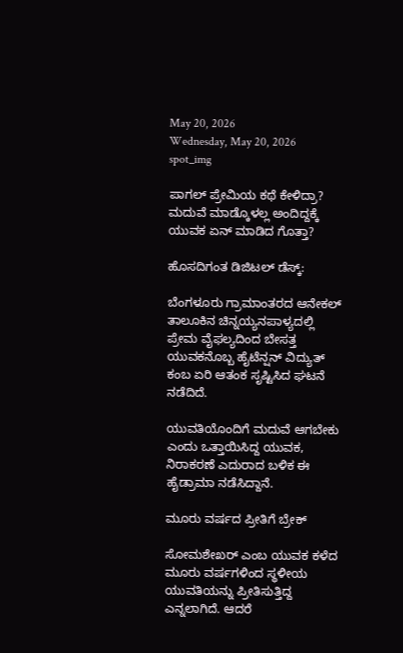May 20, 2026
Wednesday, May 20, 2026
spot_img

ಪಾಗಲ್ ಪ್ರೇಮಿಯ ಕಥೆ ಕೇಳಿದ್ರಾ? ಮದುವೆ ಮಾಡ್ಕೊಳಲ್ಲ ಅಂದಿದ್ದಕ್ಕೆ ಯುವಕ ಏನ್ ಮಾಡಿದ ಗೊತ್ತಾ?

ಹೊಸದಿಗಂತ ಡಿಜಿಟಲ್ ಡೆಸ್ಕ್:

ಬೆಂಗಳೂರು ಗ್ರಾಮಾಂತರದ ಆನೇಕಲ್ ತಾಲೂಕಿನ ಚಿನ್ನಯ್ಯನಪಾಳ್ಯದಲ್ಲಿ ಪ್ರೇಮ ವೈಫಲ್ಯದಿಂದ ಬೇಸತ್ತ ಯುವಕನೊಬ್ಬ ಹೈಟೆನ್ಷನ್ ವಿದ್ಯುತ್ ಕಂಬ ಏರಿ ಆತಂಕ ಸೃಷ್ಟಿಸಿದ ಘಟನೆ ನಡೆದಿದೆ.

ಯುವತಿಯೊಂದಿಗೆ ಮದುವೆ ಆಗಬೇಕು ಎಂದು ಒತ್ತಾಯಿಸಿದ್ದ ಯುವಕ, ನಿರಾಕರಣೆ ಎದುರಾದ ಬಳಿಕ ಈ ಹೈಡ್ರಾಮಾ ನಡೆಸಿದ್ದಾನೆ.

ಮೂರು ವರ್ಷದ ಪ್ರೀತಿಗೆ ಬ್ರೇಕ್

ಸೋಮಶೇಖರ್ ಎಂಬ ಯುವಕ ಕಳೆದ ಮೂರು ವರ್ಷಗಳಿಂದ ಸ್ಥಳೀಯ ಯುವತಿಯನ್ನು ಪ್ರೀತಿಸುತ್ತಿದ್ದ ಎನ್ನಲಾಗಿದೆ. ಆದರೆ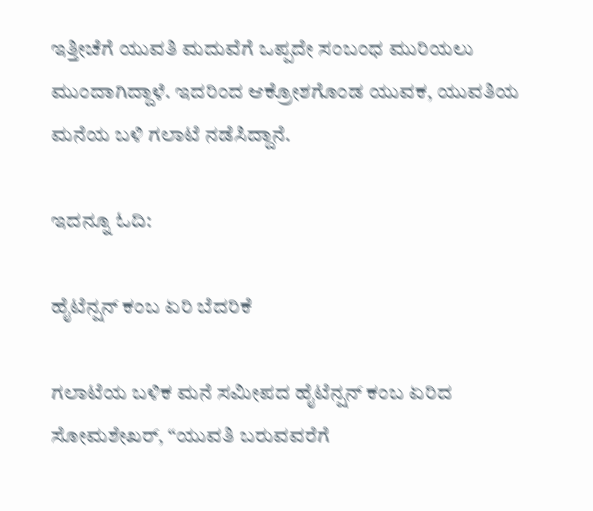ಇತ್ತೀಚೆಗೆ ಯುವತಿ ಮದುವೆಗೆ ಒಪ್ಪದೇ ಸಂಬಂಧ ಮುರಿಯಲು ಮುಂದಾಗಿದ್ದಾಳೆ. ಇದರಿಂದ ಆಕ್ರೋಶಗೊಂಡ ಯುವಕ, ಯುವತಿಯ ಮನೆಯ ಬಳಿ ಗಲಾಟೆ ನಡೆಸಿದ್ದಾನೆ.

ಇದನ್ನೂ ಓದಿ:

ಹೈಟೆನ್ಷನ್ ಕಂಬ ಏರಿ ಬೆದರಿಕೆ

ಗಲಾಟೆಯ ಬಳಿಕ ಮನೆ ಸಮೀಪದ ಹೈಟೆನ್ಷನ್ ಕಂಬ ಏರಿದ ಸೋಮಶೇಖರ್, “ಯುವತಿ ಬರುವವರೆಗೆ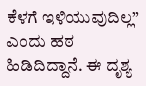ಕೆಳಗೆ ಇಳಿಯುವುದಿಲ್ಲ” ಎಂದು ಹಠ ಹಿಡಿದಿದ್ದಾನೆ. ಈ ದೃಶ್ಯ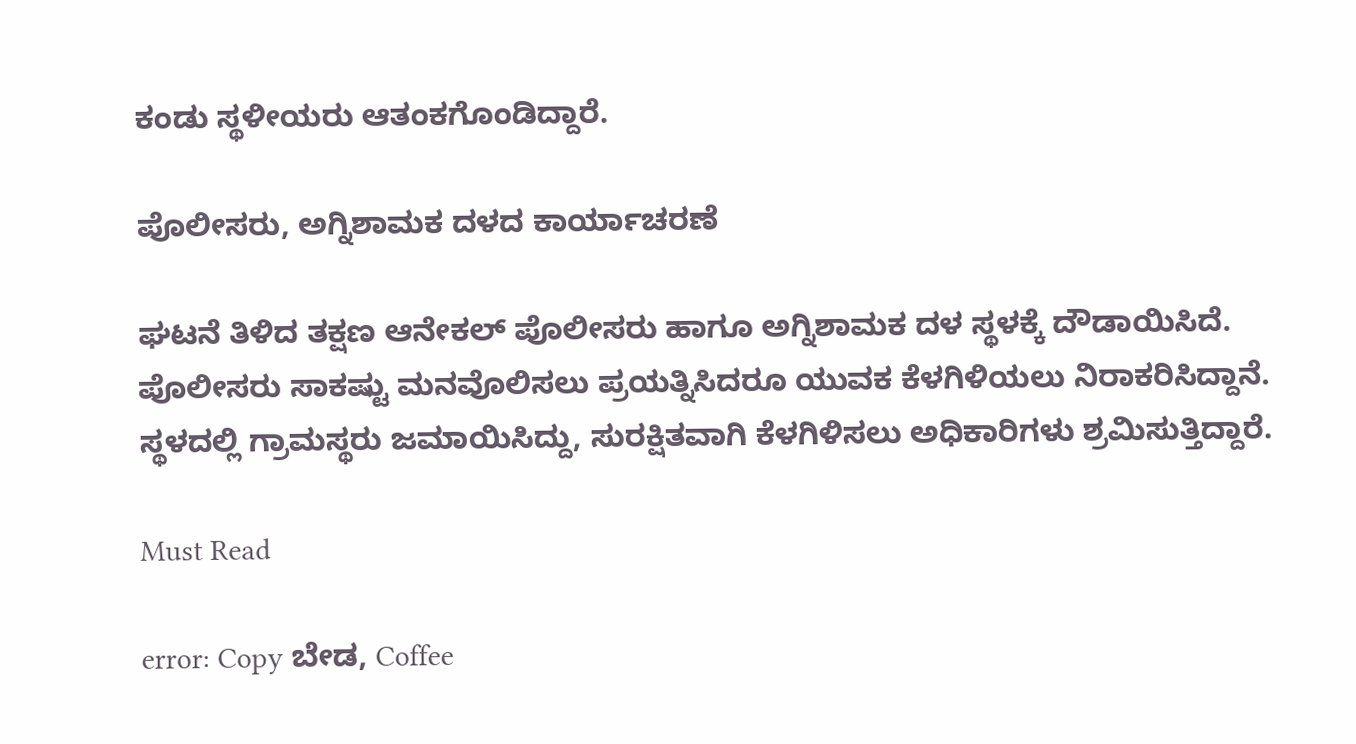ಕಂಡು ಸ್ಥಳೀಯರು ಆತಂಕಗೊಂಡಿದ್ದಾರೆ.

ಪೊಲೀಸರು, ಅಗ್ನಿಶಾಮಕ ದಳದ ಕಾರ್ಯಾಚರಣೆ

ಘಟನೆ ತಿಳಿದ ತಕ್ಷಣ ಆನೇಕಲ್ ಪೊಲೀಸರು ಹಾಗೂ ಅಗ್ನಿಶಾಮಕ ದಳ ಸ್ಥಳಕ್ಕೆ ದೌಡಾಯಿಸಿದೆ. ಪೊಲೀಸರು ಸಾಕಷ್ಟು ಮನವೊಲಿಸಲು ಪ್ರಯತ್ನಿಸಿದರೂ ಯುವಕ ಕೆಳಗಿಳಿಯಲು ನಿರಾಕರಿಸಿದ್ದಾನೆ. ಸ್ಥಳದಲ್ಲಿ ಗ್ರಾಮಸ್ಥರು ಜಮಾಯಿಸಿದ್ದು, ಸುರಕ್ಷಿತವಾಗಿ ಕೆಳಗಿಳಿಸಲು ಅಧಿಕಾರಿಗಳು ಶ್ರಮಿಸುತ್ತಿದ್ದಾರೆ.

Must Read

error: Copy ಬೇಡ, Coffee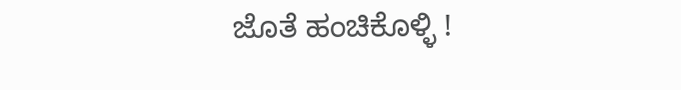ಜೊತೆ ಹಂಚಿಕೊಳ್ಳಿ !